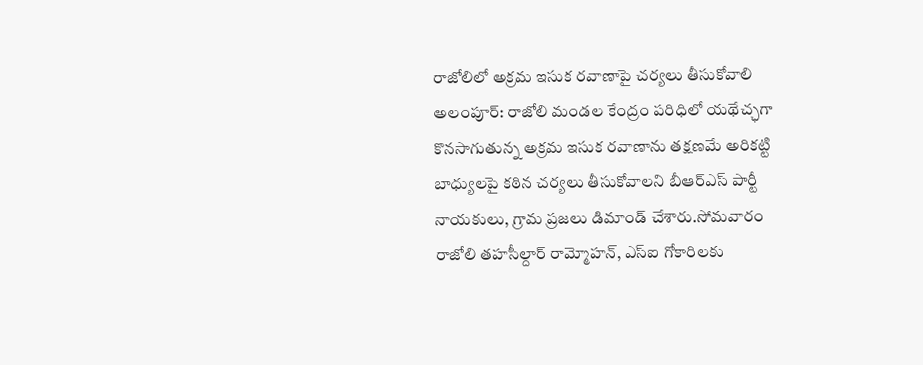రాజోలిలో అక్రమ ఇసుక రవాణాపై చర్యలు తీసుకోవాలి
అలంపూర్: రాజోలి మండల కేంద్రం పరిధిలో యథేచ్ఛగా కొనసాగుతున్న అక్రమ ఇసుక రవాణాను తక్షణమే అరికట్టి బాధ్యులపై కఠిన చర్యలు తీసుకోవాలని బీఆర్ఎస్ పార్టీ నాయకులు, గ్రామ ప్రజలు డిమాండ్ చేశారు.సోమవారం రాజోలి తహసీల్దార్ రామ్మోహన్, ఎస్ఐ గోకారిలకు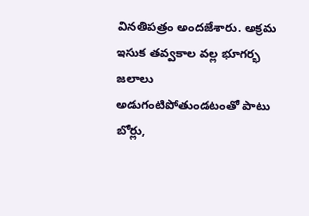వినతిపత్రం అందజేశారు. అక్రమ ఇసుక తవ్వకాల వల్ల భూగర్భ జలాలు అడుగంటిపోతుండటంతో పాటు బోర్లు,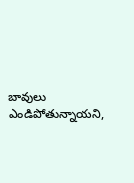బావులు ఎండిపోతున్నాయని,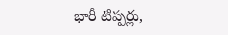భారీ టిప్పర్లు,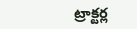ట్రాక్టర్ల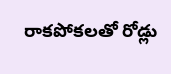రాకపోకలతో రోడ్లు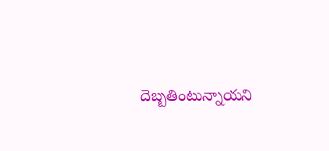దెబ్బతింటున్నాయని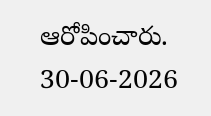ఆరోపించారు.
30-06-2026